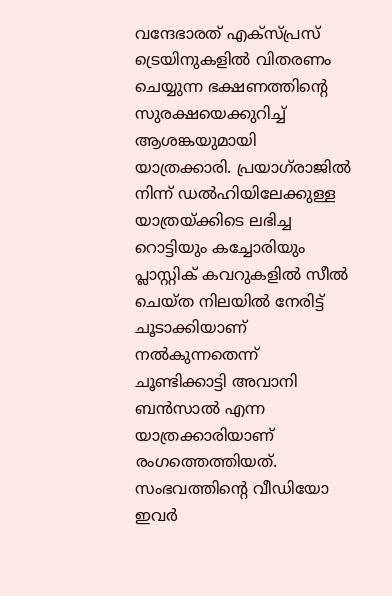വന്ദേഭാരത് എക്‌സ്പ്രസ് ട്രെയിനുകളില്‍ വിതരണം ചെയ്യുന്ന ഭക്ഷണത്തിന്റെ സുരക്ഷയെക്കുറിച്ച് ആശങ്കയുമായി യാത്രക്കാരി. പ്രയാഗ്‌രാജില്‍ നിന്ന് ഡല്‍ഹിയിലേക്കുള്ള യാത്രയ്ക്കിടെ ലഭിച്ച റൊട്ടിയും കച്ചോരിയും പ്ലാസ്റ്റിക് കവറുകളില്‍ സീല്‍ ചെയ്ത നിലയില്‍ നേരിട്ട് ചൂടാക്കിയാണ് നല്‍കുന്നതെന്ന് ചൂണ്ടിക്കാട്ടി അവാനി ബന്‍സാല്‍ എന്ന യാത്രക്കാരിയാണ് രംഗത്തെത്തിയത്. സംഭവത്തിന്റെ വീഡിയോ ഇവര്‍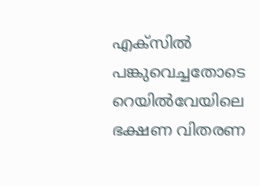എക്‌സില്‍ പങ്കുവെച്ചതോടെ റെയില്‍വേയിലെ ഭക്ഷണ വിതരണ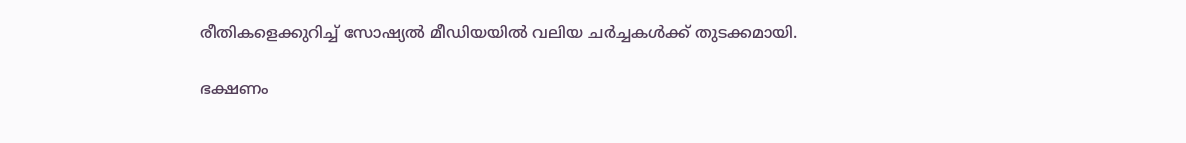രീതികളെക്കുറിച്ച് സോഷ്യല്‍ മീഡിയയില്‍ വലിയ ചര്‍ച്ചകള്‍ക്ക് തുടക്കമായി.

ഭക്ഷണം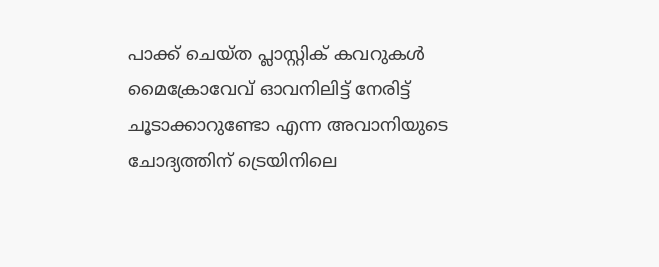പാക്ക് ചെയ്ത പ്ലാസ്റ്റിക് കവറുകള്‍ മൈക്രോവേവ് ഓവനിലിട്ട് നേരിട്ട് ചൂടാക്കാറുണ്ടോ എന്ന അവാനിയുടെ ചോദ്യത്തിന് ട്രെയിനിലെ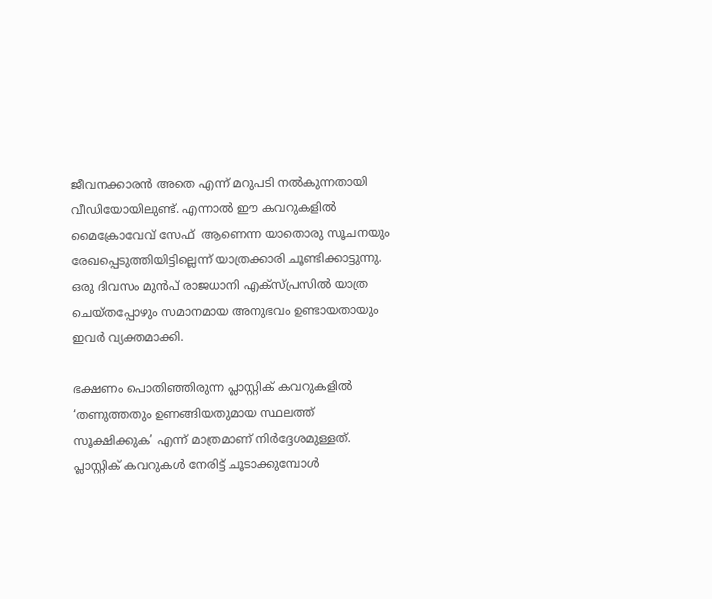ജീവനക്കാരന്‍ അതെ എന്ന് മറുപടി നല്‍കുന്നതായി വീഡിയോയിലുണ്ട്. എന്നാല്‍ ഈ കവറുകളില്‍ മൈക്രോവേവ് സേഫ്  ആണെന്ന യാതൊരു സൂചനയും രേഖപ്പെടുത്തിയിട്ടില്ലെന്ന് യാത്രക്കാരി ചൂണ്ടിക്കാട്ടുന്നു. ഒരു ദിവസം മുന്‍പ് രാജധാനി എക്‌സ്പ്രസില്‍ യാത്ര ചെയ്തപ്പോഴും സമാനമായ അനുഭവം ഉണ്ടായതായും ഇവര്‍ വ്യക്തമാക്കി.

ഭക്ഷണം പൊതിഞ്ഞിരുന്ന പ്ലാസ്റ്റിക് കവറുകളില്‍ ‘തണുത്തതും ഉണങ്ങിയതുമായ സ്ഥലത്ത് സൂക്ഷിക്കുക’ എന്ന് മാത്രമാണ് നിര്‍ദ്ദേശമുള്ളത്. പ്ലാസ്റ്റിക് കവറുകള്‍ നേരിട്ട് ചൂടാക്കുമ്പോള്‍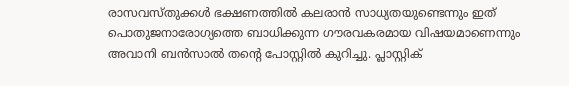രാസവസ്തുക്കള്‍ ഭക്ഷണത്തില്‍ കലരാന്‍ സാധ്യതയുണ്ടെന്നും ഇത് പൊതുജനാരോഗ്യത്തെ ബാധിക്കുന്ന ഗൗരവകരമായ വിഷയമാണെന്നും അവാനി ബന്‍സാല്‍ തന്റെ പോസ്റ്റില്‍ കുറിച്ചു. പ്ലാസ്റ്റിക്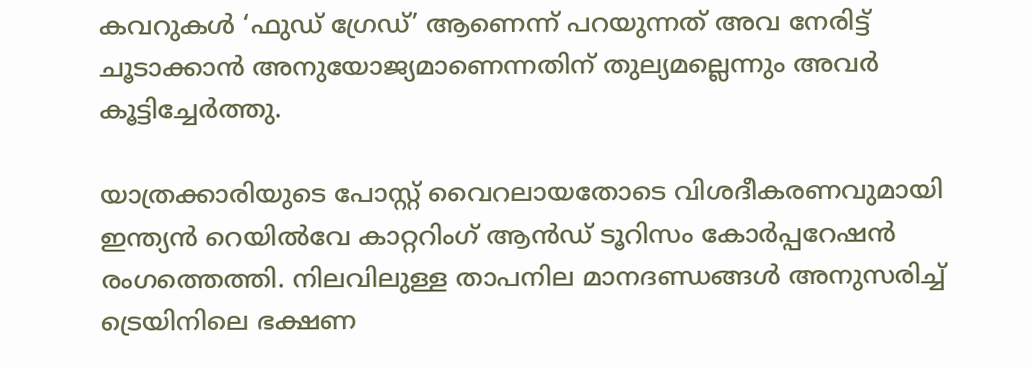കവറുകള്‍ ‘ഫുഡ് ഗ്രേഡ്’ ആണെന്ന് പറയുന്നത് അവ നേരിട്ട് ചൂടാക്കാന്‍ അനുയോജ്യമാണെന്നതിന് തുല്യമല്ലെന്നും അവര്‍ കൂട്ടിച്ചേര്‍ത്തു.

യാത്രക്കാരിയുടെ പോസ്റ്റ് വൈറലായതോടെ വിശദീകരണവുമായി ഇന്ത്യന്‍ റെയില്‍വേ കാറ്ററിംഗ് ആന്‍ഡ് ടൂറിസം കോര്‍പ്പറേഷന്‍  രംഗത്തെത്തി. നിലവിലുള്ള താപനില മാനദണ്ഡങ്ങള്‍ അനുസരിച്ച് ട്രെയിനിലെ ഭക്ഷണ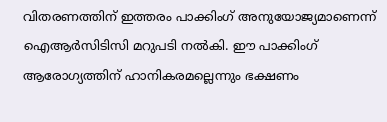വിതരണത്തിന് ഇത്തരം പാക്കിംഗ് അനുയോജ്യമാണെന്ന് ഐആര്‍സിടിസി മറുപടി നല്‍കി. ഈ പാക്കിംഗ് ആരോഗ്യത്തിന് ഹാനികരമല്ലെന്നും ഭക്ഷണം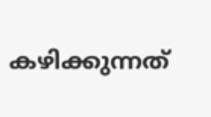കഴിക്കുന്നത്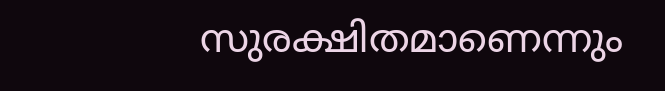സുരക്ഷിതമാണെന്നും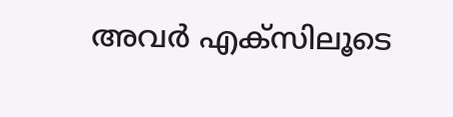അവര്‍ എക്‌സിലൂടെ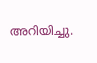അറിയിച്ചു.